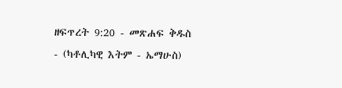ዘፍጥረት 9:20 - መጽሐፍ ቅዱስ - (ካቶሊካዊ እትም - ኤማሁስ)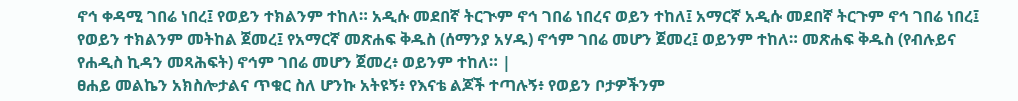ኖኅ ቀዳሚ ገበሬ ነበረ፤ የወይን ተክልንም ተከለ። አዲሱ መደበኛ ትርጒም ኖኅ ገበሬ ነበረና ወይን ተከለ፤ አማርኛ አዲሱ መደበኛ ትርጉም ኖኅ ገበሬ ነበረ፤ የወይን ተክልንም መትከል ጀመረ፤ የአማርኛ መጽሐፍ ቅዱስ (ሰማንያ አሃዱ) ኖኅም ገበሬ መሆን ጀመረ፤ ወይንም ተከለ። መጽሐፍ ቅዱስ (የብሉይና የሐዲስ ኪዳን መጻሕፍት) ኖኅም ገበሬ መሆን ጀመረ፥ ወይንም ተከለ። |
ፀሐይ መልኬን አክስሎታልና ጥቁር ስለ ሆንኩ አትዩኝ፥ የእናቴ ልጆች ተጣሉኝ፥ የወይን ቦታዎችንም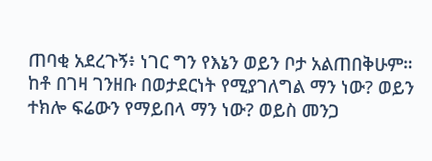ጠባቂ አደረጉኝ፥ ነገር ግን የእኔን ወይን ቦታ አልጠበቅሁም።
ከቶ በገዛ ገንዘቡ በወታደርነት የሚያገለግል ማን ነው? ወይን ተክሎ ፍሬውን የማይበላ ማን ነው? ወይስ መንጋ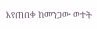እየጠበቀ ከመንጋው ወተት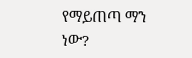የማይጠጣ ማን ነው?